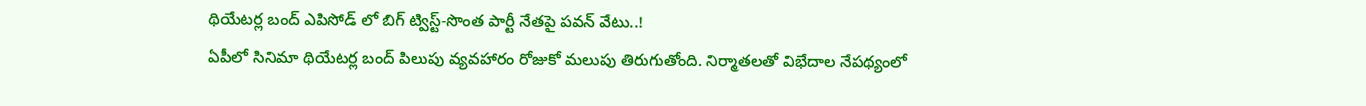థియేటర్ల బంద్ ఎపిసోడ్ లో బిగ్ ట్విస్ట్-సొంత పార్టీ నేతపై పవన్ వేటు..!
ఏపీలో సినిమా థియేటర్ల బంద్ పిలుపు వ్యవహారం రోజుకో మలుపు తిరుగుతోంది. నిర్మాతలతో విభేదాల నేపథ్యంలో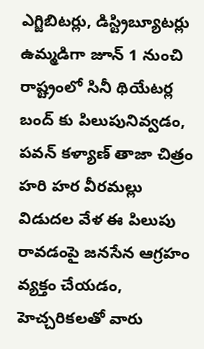ఎగ్జిబిటర్లు, డిస్ట్రిబ్యూటర్లు ఉమ్మడిగా జూన్ 1 నుంచి రాష్ట్రంలో సినీ థియేటర్ల బంద్ కు పిలుపునివ్వడం, పవన్ కళ్యాణ్ తాజా చిత్రం హరి హర వీరమల్లు విడుదల వేళ ఈ పిలుపు రావడంపై జనసేన ఆగ్రహం వ్యక్తం చేయడం, హెచ్చరికలతో వారు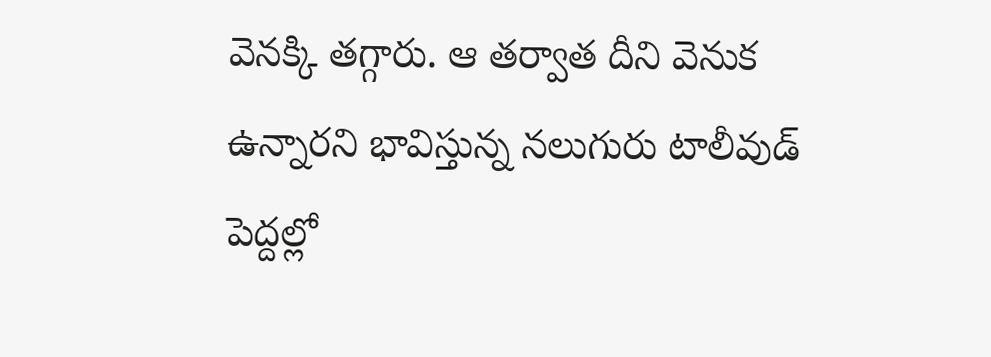వెనక్కి తగ్గారు. ఆ తర్వాత దీని వెనుక ఉన్నారని భావిస్తున్న నలుగురు టాలీవుడ్ పెద్దల్లో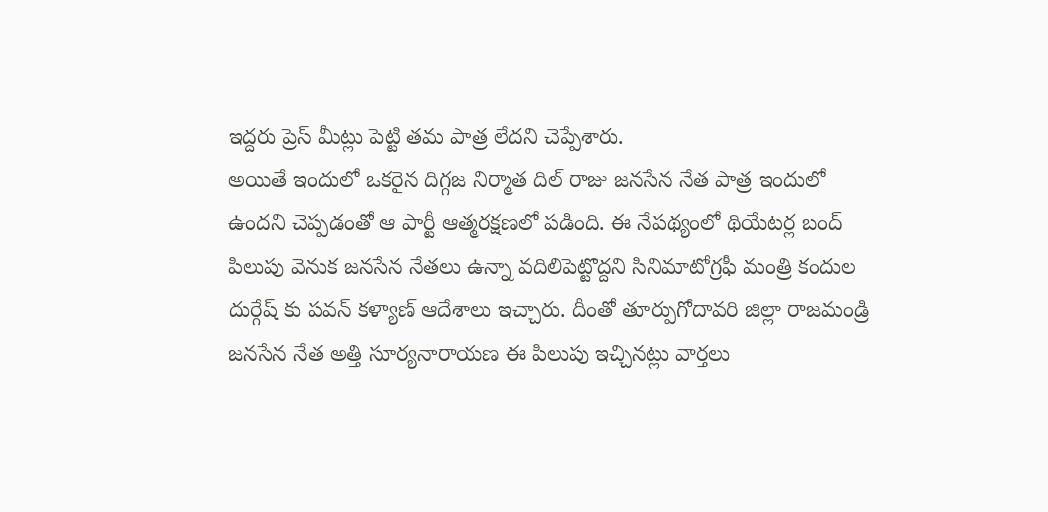ఇద్దరు ప్రెస్ మీట్లు పెట్టి తమ పాత్ర లేదని చెప్పేశారు.
అయితే ఇందులో ఒకరైన దిగ్గజ నిర్మాత దిల్ రాజు జనసేన నేత పాత్ర ఇందులో ఉందని చెప్పడంతో ఆ పార్టీ ఆత్మరక్షణలో పడింది. ఈ నేపథ్యంలో థియేటర్ల బంద్ పిలుపు వెనుక జనసేన నేతలు ఉన్నా వదిలిపెట్టొద్దని సినిమాటోగ్రఫీ మంత్రి కందుల దుర్గేష్ కు పవన్ కళ్యాణ్ ఆదేశాలు ఇచ్చారు. దీంతో తూర్పుగోదావరి జిల్లా రాజమండ్రి జనసేన నేత అత్తి సూర్యనారాయణ ఈ పిలుపు ఇచ్చినట్లు వార్తలు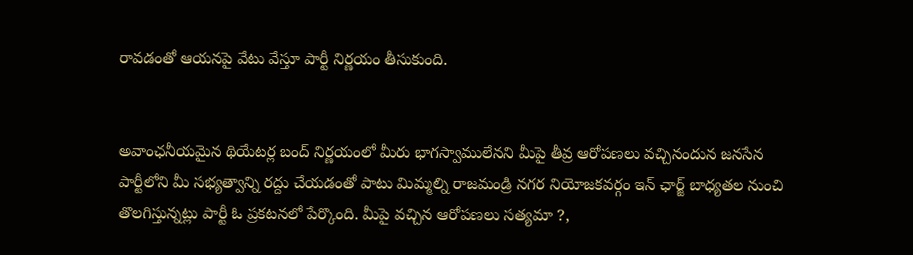రావడంతో ఆయనపై వేటు వేస్తూ పార్టీ నిర్ణయం తీసుకుంది.


అవాంఛనీయమైన థియేటర్ల బంద్ నిర్ణయంలో మీరు భాగస్వాములేనని మీపై తీవ్ర ఆరోపణలు వచ్చినందున జనసేన పార్టీలోని మీ సభ్యత్వాన్ని రద్దు చేయడంతో పాటు మిమ్మల్ని రాజమండ్రి నగర నియోజకవర్గం ఇన్ ఛార్జ్ బాధ్యతల నుంచి తొలగిస్తున్నట్లు పార్టీ ఓ ప్రకటనలో పేర్కొంది. మీపై వచ్చిన ఆరోపణలు సత్యమా ?,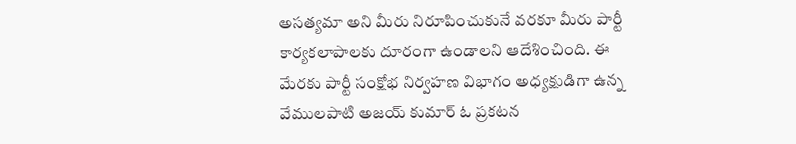అసత్యమా అని మీరు నిరూపించుకునే వరకూ మీరు పార్టీ కార్యకలాపాలకు దూరంగా ఉండాలని ఆదేశించింది. ఈ మేరకు పార్టీ సంక్షోభ నిర్వహణ విభాగం అధ్యక్షుడిగా ఉన్న వేములపాటి అజయ్ కుమార్ ఓ ప్రకటన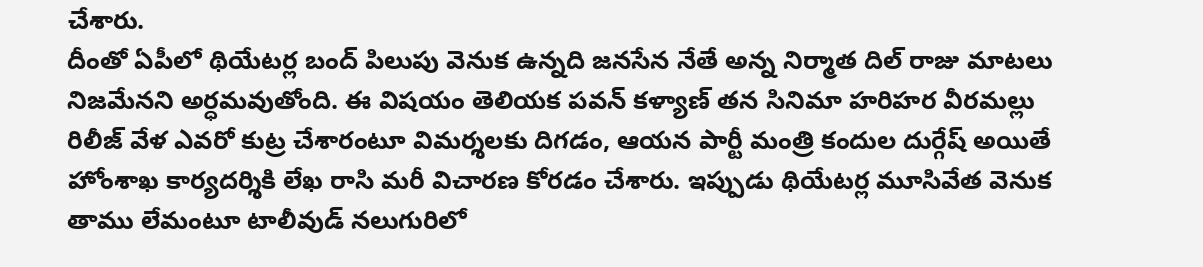చేశారు.
దీంతో ఏపీలో థియేటర్ల బంద్ పిలుపు వెనుక ఉన్నది జనసేన నేతే అన్న నిర్మాత దిల్ రాజు మాటలు నిజమేనని అర్ధమవుతోంది. ఈ విషయం తెలియక పవన్ కళ్యాణ్ తన సినిమా హరిహర వీరమల్లు రిలీజ్ వేళ ఎవరో కుట్ర చేశారంటూ విమర్శలకు దిగడం, ఆయన పార్టీ మంత్రి కందుల దుర్గేష్ అయితే హోంశాఖ కార్యదర్శికి లేఖ రాసి మరీ విచారణ కోరడం చేశారు. ఇప్పుడు థియేటర్ల మూసివేత వెనుక తాము లేమంటూ టాలీవుడ్ నలుగురిలో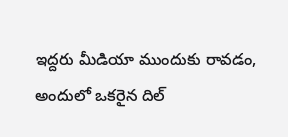ఇద్దరు మీడియా ముందుకు రావడం, అందులో ఒకరైన దిల్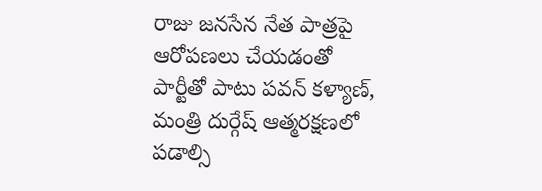రాజు జనసేన నేత పాత్రపై ఆరోపణలు చేయడంతో పార్టీతో పాటు పవన్ కళ్యాణ్, మంత్రి దుర్గేష్ ఆత్మరక్షణలో పడాల్సి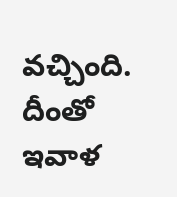వచ్చింది. దీంతో ఇవాళ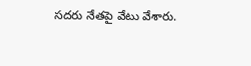సదరు నేతపై వేటు వేశారు.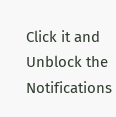Click it and Unblock the Notifications